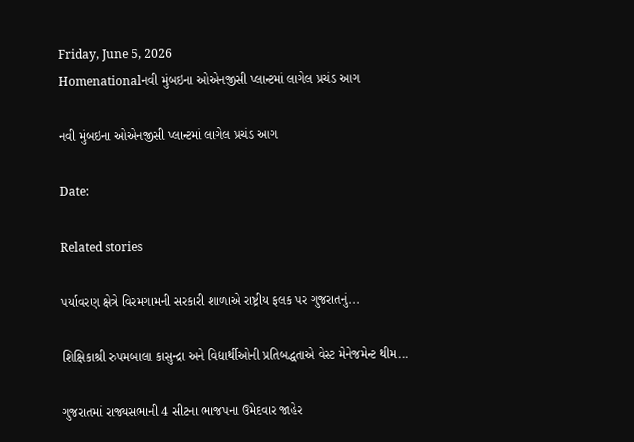Friday, June 5, 2026
Homenationalનવી મુંબઇના ઓએનજીસી પ્લાન્ટમાં લાગેલ પ્રચંડ આગ

નવી મુંબઇના ઓએનજીસી પ્લાન્ટમાં લાગેલ પ્રચંડ આગ

Date:

Related stories

પર્યાવરણ ક્ષેત્રે વિરમગામની સરકારી શાળાએ રાષ્ટ્રીય ફલક પર ગુજરાતનું...

શિક્ષિકાશ્રી રુપમબાલા કાસુન્દ્રા અને વિદ્યાર્થીઓની પ્રતિબદ્ધતાએ વેસ્ટ મેનેજમેન્ટ થીમ...

ગુજરાતમાં રાજ્યસભાની 4 સીટના ભાજપના ઉમેદવાર જાહેર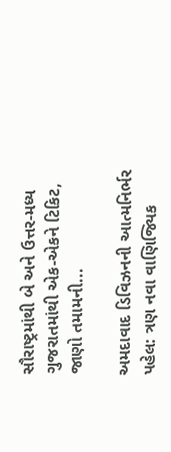સૌરાષ્ટ્રમાંથી બે અને ઉત્તર-મધ્ય ગુજરાતમાંથી એક-એકને ટિકિટ, જાણો તમામની...

અમદાવાદ ડિવિઝનની આત્મનિર્ભર પહેલ: ત્રણ નવા વાણિજ્યિક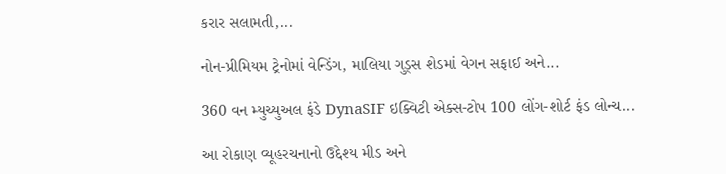કરાર સલામતી,...

નોન-પ્રીમિયમ ટ્રેનોમાં વેન્ડિંગ, માલિયા ગુડ્સ શેડમાં વેગન સફાઈ અને...

360 વન મ્યુચ્યુઅલ ફંડે DynaSIF ઇક્વિટી એક્સ-ટોપ 100 લોંગ-શોર્ટ ફંડ લોન્ચ...

આ રોકાણ વ્યૂહરચનાનો ઉદ્દેશ્ય મીડ અને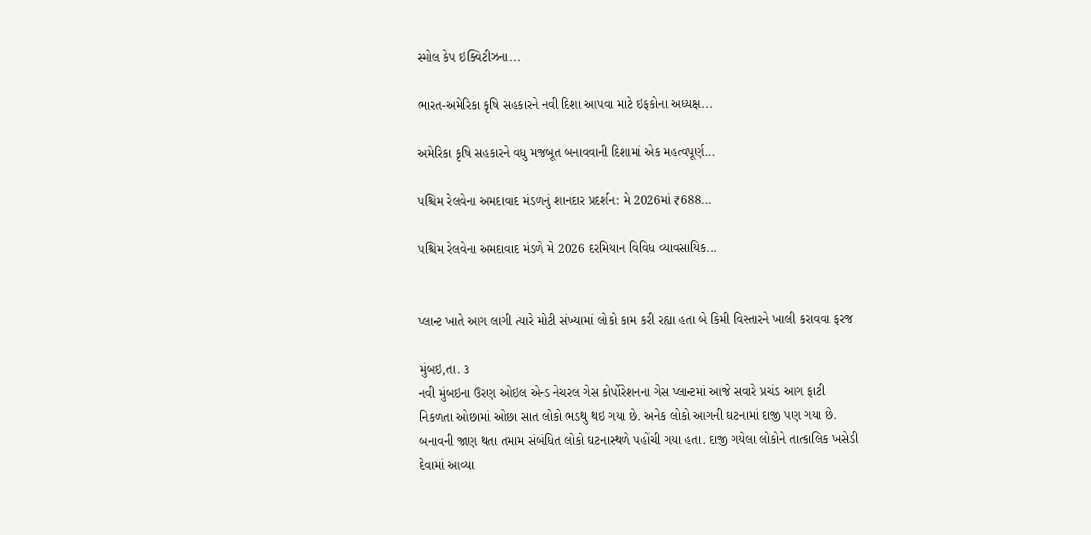સ્મોલ કેપ ઇક્વિટીઝના...

ભારત-અમેરિકા કૃષિ સહકારને નવી દિશા આપવા માટે ઇફકોના અધ્યક્ષ...

અમેરિકા કૃષિ સહકારને વધુ મજબૂત બનાવવાની દિશામાં એક મહત્વપૂર્ણ...

પશ્ચિમ રેલવેના અમદાવાદ મંડળનું શાનદાર પ્રદર્શન: મે 2026માં ₹688...

પશ્ચિમ રેલવેના અમદાવાદ મંડળે મે 2026 દરમિયાન વિવિધ વ્યાવસાયિક...


પ્લાન્ટ ખાતે આગ લાગી ત્યારે મોટી સંખ્યામાં લોકો કામ કરી રહ્યા હતા બે કિમી વિસ્તારને ખાલી કરાવવા ફરજ

મુંબઇ,તા. ૩
નવી મુંબઇના ઉરણ ઓઇલ એન્ડ નેચરલ ગેસ કોર્પોરેશનના ગેસ પ્લાન્ટમાં આજે સવારે પ્રચંડ આગ ફાટી નિકળતા ઓછામાં ઓછા સાત લોકો ભડથુ થઇ ગયા છે. અનેક લોકો આગની ઘટનામાં દાજી પણ ગયા છે. બનાવની જાણ થતા તમામ સંબંધિત લોકો ઘટનાસ્થળે પહોંચી ગયા હતા. દાજી ગયેલા લોકોને તાત્કાલિક ખસેડી દેવામાં આવ્યા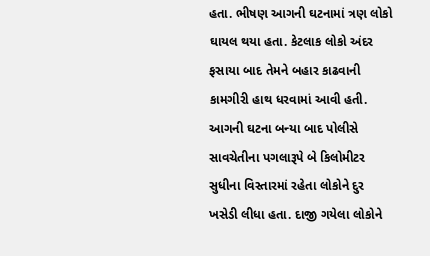હતા. ભીષણ આગની ઘટનામાં ત્રણ લોકો ઘાયલ થયા હતા. કેટલાક લોકો અંદર ફસાયા બાદ તેમને બહાર કાઢવાની કામગીરી હાથ ધરવામાં આવી હતી. આગની ઘટના બન્યા બાદ પોલીસે સાવચેતીના પગલારૂપે બે કિલોમીટર સુધીના વિસ્તારમાં રહેતા લોકોને દુર ખસેડી લીધા હતા. દાજી ગયેલા લોકોને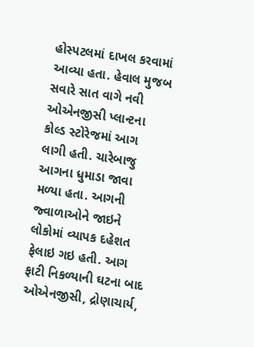હોસ્પટલમાં દાખલ કરવામાં આવ્યા હતા. હેવાલ મુજબ સવારે સાત વાગે નવી ઓએનજીસી પ્લાન્ટના કોલ્ડ સ્ટોરેજમાં આગ લાગી હતી. ચારેબાજુ આગના ધુમાડા જાવા મળ્યા હતા. આગની જ્વાળાઓને જાઇને લોકોમાં વ્યાપક દહેશત ફેલાઇ ગઇ હતી. આગ ફાટી નિકળ્યાની ઘટના બાદ ઓએનજીસી, દ્રોણાચાર્ય,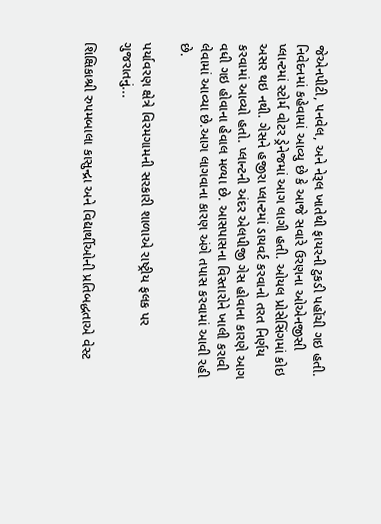જેએનપીટી, પનવેલ, અને નેરૂલ ખાતેથી ફાયરની ટુકડી પહોંચી ગઇ હતી.
નિવેદનમાં કહેવામાં આવ્યુ છે કે આજે સવારે ઉરણના ઓએનજીસી પ્લાન્ટમાં સ્ટોર્મ વોટર ડ્રેનેજમાં આગ લાગી હતી. ઓયલ પ્રોસેસિંગમાં કોઇ અસર થઇ નથી. ગેસને હજીરા પ્લાન્ટમાં ડાયવર્ટ કરવાનો તરત નિર્ણય કરવામાં આવ્યો હતો. પ્લાન્ટની અંદર એલપીજી ગેસ હોવાના કારણે આગ વધી ગઇ હોવાના હેવાલ મળ્યા છે. આસપાસના વિસ્તારોને ખાલી કરાવી લેવામાં આવ્યા છે.આગ લાગવાના કારણ અંગે તપાસ કરવામાં આવી રહી છે.

પર્યાવરણ ક્ષેત્રે વિરમગામની સરકારી શાળાએ રાષ્ટ્રીય ફલક પર ગુજરાતનું...

શિક્ષિકાશ્રી રુપમબાલા કાસુન્દ્રા અને વિદ્યાર્થીઓની પ્રતિબદ્ધતાએ વેસ્ટ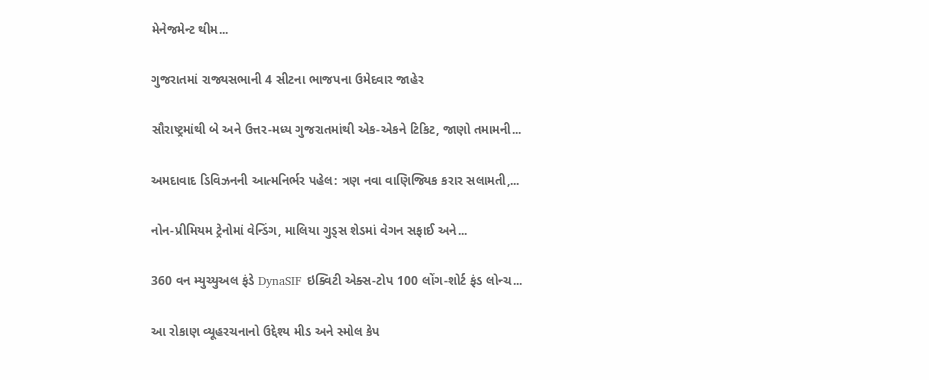મેનેજમેન્ટ થીમ...

ગુજરાતમાં રાજ્યસભાની 4 સીટના ભાજપના ઉમેદવાર જાહેર

સૌરાષ્ટ્રમાંથી બે અને ઉત્તર-મધ્ય ગુજરાતમાંથી એક-એકને ટિકિટ, જાણો તમામની...

અમદાવાદ ડિવિઝનની આત્મનિર્ભર પહેલ: ત્રણ નવા વાણિજ્યિક કરાર સલામતી,...

નોન-પ્રીમિયમ ટ્રેનોમાં વેન્ડિંગ, માલિયા ગુડ્સ શેડમાં વેગન સફાઈ અને...

360 વન મ્યુચ્યુઅલ ફંડે DynaSIF ઇક્વિટી એક્સ-ટોપ 100 લોંગ-શોર્ટ ફંડ લોન્ચ...

આ રોકાણ વ્યૂહરચનાનો ઉદ્દેશ્ય મીડ અને સ્મોલ કેપ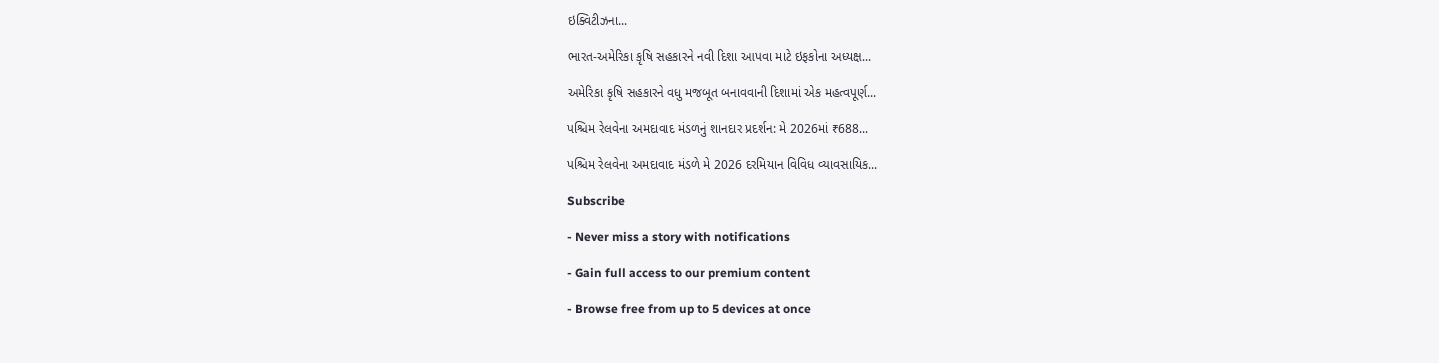ઇક્વિટીઝના...

ભારત-અમેરિકા કૃષિ સહકારને નવી દિશા આપવા માટે ઇફકોના અધ્યક્ષ...

અમેરિકા કૃષિ સહકારને વધુ મજબૂત બનાવવાની દિશામાં એક મહત્વપૂર્ણ...

પશ્ચિમ રેલવેના અમદાવાદ મંડળનું શાનદાર પ્રદર્શન: મે 2026માં ₹688...

પશ્ચિમ રેલવેના અમદાવાદ મંડળે મે 2026 દરમિયાન વિવિધ વ્યાવસાયિક...

Subscribe

- Never miss a story with notifications

- Gain full access to our premium content

- Browse free from up to 5 devices at once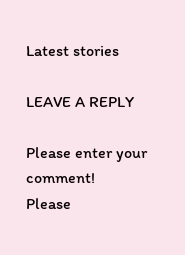Latest stories

LEAVE A REPLY

Please enter your comment!
Please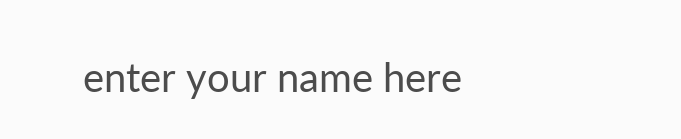enter your name here